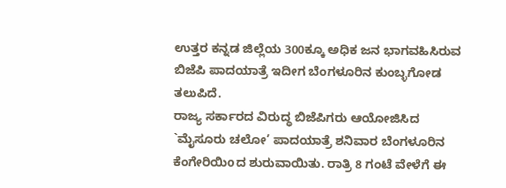ಉತ್ತರ ಕನ್ನಡ ಜಿಲ್ಲೆಯ 300ಕ್ಕೂ ಅಧಿಕ ಜನ ಭಾಗವಹಿಸಿರುವ ಬಿಜೆಪಿ ಪಾದಯಾತ್ರೆ ಇದೀಗ ಬೆಂಗಳೂರಿನ ಕುಂಬ್ಳಗೋಡ ತಲುಪಿದೆ.
ರಾಜ್ಯ ಸರ್ಕಾರದ ವಿರುದ್ಧ ಬಿಜೆಪಿಗರು ಆಯೋಜಿಸಿದ `ಮೈಸೂರು ಚಲೋ’ ಪಾದಯಾತ್ರೆ ಶನಿವಾರ ಬೆಂಗಳೂರಿನ ಕೆಂಗೇರಿಯಿoದ ಶುರುವಾಯಿತು. ರಾತ್ರಿ 8 ಗಂಟೆ ವೇಳೆಗೆ ಈ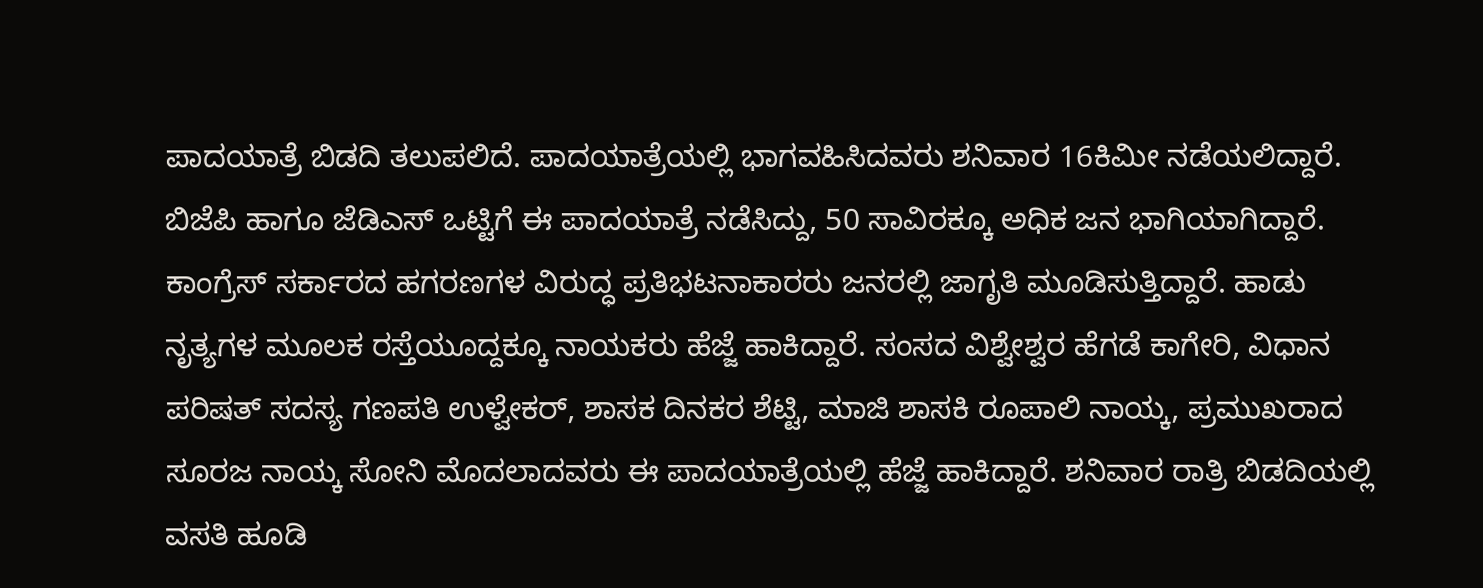ಪಾದಯಾತ್ರೆ ಬಿಡದಿ ತಲುಪಲಿದೆ. ಪಾದಯಾತ್ರೆಯಲ್ಲಿ ಭಾಗವಹಿಸಿದವರು ಶನಿವಾರ 16ಕಿಮೀ ನಡೆಯಲಿದ್ದಾರೆ. ಬಿಜೆಪಿ ಹಾಗೂ ಜೆಡಿಎಸ್ ಒಟ್ಟಿಗೆ ಈ ಪಾದಯಾತ್ರೆ ನಡೆಸಿದ್ದು, 50 ಸಾವಿರಕ್ಕೂ ಅಧಿಕ ಜನ ಭಾಗಿಯಾಗಿದ್ದಾರೆ.
ಕಾಂಗ್ರೆಸ್ ಸರ್ಕಾರದ ಹಗರಣಗಳ ವಿರುದ್ಧ ಪ್ರತಿಭಟನಾಕಾರರು ಜನರಲ್ಲಿ ಜಾಗೃತಿ ಮೂಡಿಸುತ್ತಿದ್ದಾರೆ. ಹಾಡು ನೃತ್ಯಗಳ ಮೂಲಕ ರಸ್ತೆಯೂದ್ದಕ್ಕೂ ನಾಯಕರು ಹೆಜ್ಜೆ ಹಾಕಿದ್ದಾರೆ. ಸಂಸದ ವಿಶ್ವೇಶ್ವರ ಹೆಗಡೆ ಕಾಗೇರಿ, ವಿಧಾನ ಪರಿಷತ್ ಸದಸ್ಯ ಗಣಪತಿ ಉಳ್ವೇಕರ್, ಶಾಸಕ ದಿನಕರ ಶೆಟ್ಟಿ, ಮಾಜಿ ಶಾಸಕಿ ರೂಪಾಲಿ ನಾಯ್ಕ, ಪ್ರಮುಖರಾದ ಸೂರಜ ನಾಯ್ಕ ಸೋನಿ ಮೊದಲಾದವರು ಈ ಪಾದಯಾತ್ರೆಯಲ್ಲಿ ಹೆಜ್ಜೆ ಹಾಕಿದ್ದಾರೆ. ಶನಿವಾರ ರಾತ್ರಿ ಬಿಡದಿಯಲ್ಲಿ ವಸತಿ ಹೂಡಿ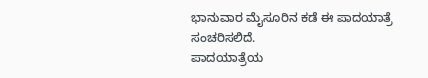ಭಾನುವಾರ ಮೈಸೂರಿನ ಕಡೆ ಈ ಪಾದಯಾತ್ರೆ ಸಂಚರಿಸಲಿದೆ.
ಪಾದಯಾತ್ರೆಯ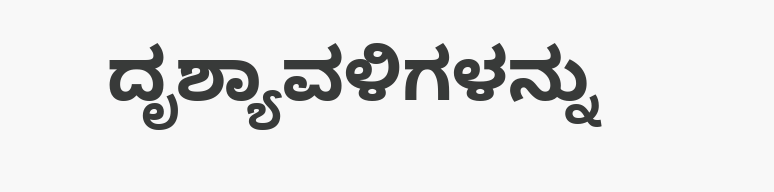ದೃಶ್ಯಾವಳಿಗಳನ್ನು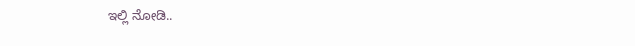ಇಲ್ಲಿ ನೋಡಿ..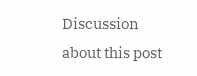Discussion about this post